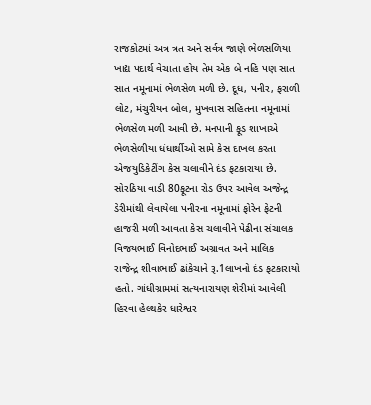રાજકોટમાં અત્ર ત્રત અને સર્વત્ર જાણે ભેળસળિયા ખાદ્ય પદાર્થ વેચાતા હોય તેમ એક બે નહિ પણ સાત સાત નમૂનામાં ભેળસેળ મળી છે. દૂધ, પનીર, ફરાળી લોટ, મંચુરીયન બોલ, મુખવાસ સહિતના નમૂનામાં ભેળસેળ મળી આવી છે. મનપાની ફૂડ શાખાએ ભેળસેળીયા ધંધાર્થીઓ સામે કેસ દાખલ કરતા એજયુડિકેટીંગ કેસ ચલાવીને દંડ ફટકારાયા છે.
સોરઠિયા વાડી 80ફૂટના રોડ ઉપર આવેલ અજેન્દ્ર ડેરીમાંથી લેવાયેલા પનીરના નમૂનામાં ફોરેન ફેટની હાજરી મળી આવતા કેસ ચલાવીને પેઢીના સંચાલક વિજયભાઈ વિનોદભાઈ અગ્રાવત અને માલિક રાજેન્દ્ર શીવાભાઈ ઢાંકેચાને રૂ.1લાખનો દંડ ફટકારાયો હતો. ગાંધીગ્રામમાં સત્યનારાયણ શેરીમાં આવેલી હિરવા હેલ્થકેર ધારેશ્વર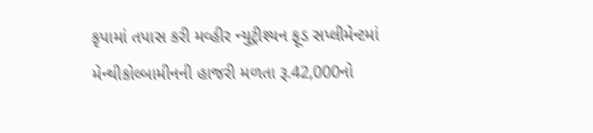કૃપામાં તપાસ કરી મવ્હીર ન્યુટ્રીશ્યન ફૂડ સપ્લીમેન્ટમાં મેન્થીકોલ્બામીનની હાજરી મળતા રૂ.42,000નો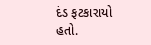દંડ ફટકારાયો હતો.